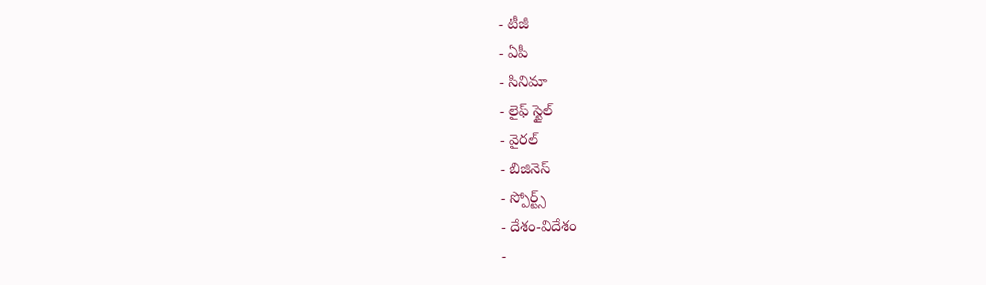- టీజీ
- ఏపీ
- సినిమా
- లైఫ్ స్టైల్
- వైరల్
- బిజినెస్
- స్పోర్ట్స్
- దేశం-విదేశం
-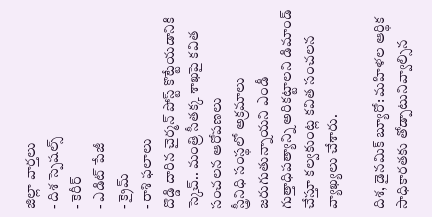జిల్లా వార్తలు
- దిశ స్పెషల్స్
- కెరీర్
- ఎడిట్ పేజీ
- క్రైమ్
- రాశి ఫలాలు
దొడ్డి దారిన చైర్మన్ పోస్ట్ కొట్టేయడానికి స్కెచ్.. మంత్రి సీతక్క శాఖపై కవిత సంచలన ఆరోపణలు
స్త్రీనిధి సంస్థలో అక్రమాలు జరుగుతున్నాయని ఎండీ గుత్తాధిపత్యాన్ని అరికట్టాలని డిమాండ్ చేస్తూ కల్వకుంట్ల కవిత సంచలన వ్యాఖ్యలు చేశారు.

దిశ, డైనమిక్ బ్యూరో: మహిళల ఆర్థిక సాధికారతకు తోడ్పాటునివ్వాల్సిన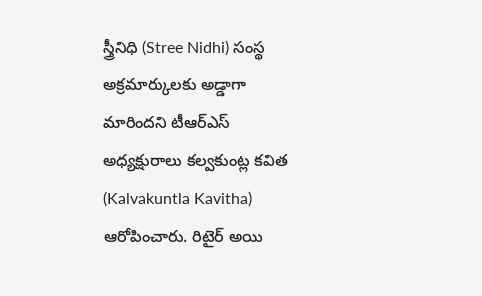స్త్రీనిధి (Stree Nidhi) సంస్థ అక్రమార్కులకు అడ్డాగా మారిందని టీఆర్ఎస్ అధ్యక్షురాలు కల్వకుంట్ల కవిత (Kalvakuntla Kavitha) ఆరోపించారు. రిటైర్ అయి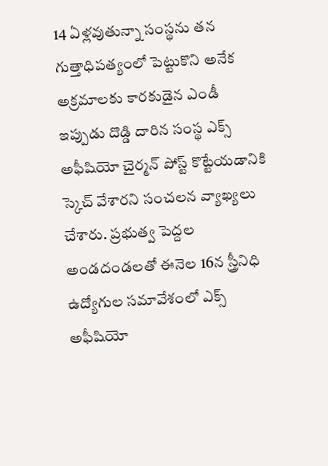14 ఏళ్లవుతున్నా సంస్థను తన గుత్తాధిపత్యంలో పెట్టుకొని అనేక అక్రమాలకు కారకుడైన ఎండీ ఇప్పుడు దొడ్డి దారిన సంస్థ ఎక్స్ అఫీషియో చైర్మన్ పోస్ట్ కొట్టేయడానికి స్కెచ్ వేశారని సంచలన వ్యాఖ్యలు చేశారు. ప్రభుత్వ పెద్దల అండదండలతో ఈనెల 16న స్త్రీనిధి ఉద్యోగుల సమావేశంలో ఎక్స్ అఫీషియో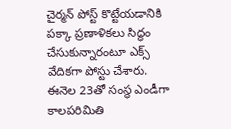చైర్మన్ పోస్ట్ కొట్టేయడానికి పక్కా ప్రణాళికలు సిద్ధం చేసుకున్నారంటూ ఎక్స్ వేదికగా పోస్టు చేశారు. ఈనెల 23తో సంస్థ ఎండీగా కాలపరిమితి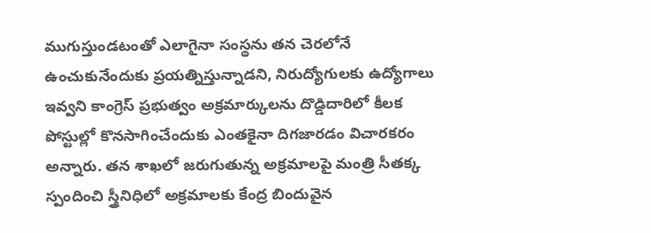ముగుస్తుండటంతో ఎలాగైనా సంస్థను తన చెరలోనే ఉంచుకునేందుకు ప్రయత్నిస్తున్నాడని, నిరుద్యోగులకు ఉద్యోగాలు ఇవ్వని కాంగ్రెస్ ప్రభుత్వం అక్రమార్కులను దొడ్డిదారిలో కీలక పోస్టుల్లో కొనసాగించేందుకు ఎంతకైనా దిగజారడం విచారకరం అన్నారు. తన శాఖలో జరుగుతున్న అక్రమాలపై మంత్రి సీతక్క స్పందించి స్త్రీనిధిలో అక్రమాలకు కేంద్ర బిందువైన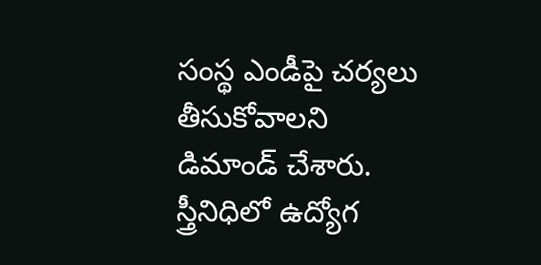సంస్థ ఎండీపై చర్యలు తీసుకోవాలని డిమాండ్ చేశారు. స్త్రీనిధిలో ఉద్యోగ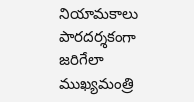నియామకాలు పారదర్శకంగా జరిగేలా ముఖ్యమంత్రి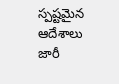స్పష్టమైన ఆదేశాలు జారీ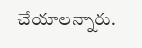చేయాలన్నారు.